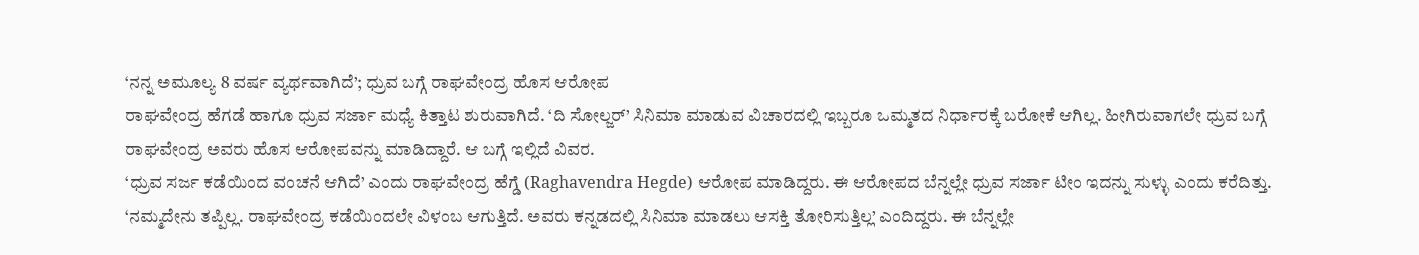‘ನನ್ನ ಅಮೂಲ್ಯ 8 ವರ್ಷ ವ್ಯರ್ಥವಾಗಿದೆ’; ಧ್ರುವ ಬಗ್ಗೆ ರಾಘವೇಂದ್ರ ಹೊಸ ಆರೋಪ
ರಾಘವೇಂದ್ರ ಹೆಗಡೆ ಹಾಗೂ ಧ್ರುವ ಸರ್ಜಾ ಮಧ್ಯೆ ಕಿತ್ತಾಟ ಶುರುವಾಗಿದೆ. ‘ದಿ ಸೋಲ್ಜರ್’ ಸಿನಿಮಾ ಮಾಡುವ ವಿಚಾರದಲ್ಲಿ ಇಬ್ಬರೂ ಒಮ್ಮತದ ನಿರ್ಧಾರಕ್ಕೆ ಬರೋಕೆ ಆಗಿಲ್ಲ. ಹೀಗಿರುವಾಗಲೇ ಧ್ರುವ ಬಗ್ಗೆ ರಾಘವೇಂದ್ರ ಅವರು ಹೊಸ ಆರೋಪವನ್ನು ಮಾಡಿದ್ದಾರೆ. ಆ ಬಗ್ಗೆ ಇಲ್ಲಿದೆ ವಿವರ.
‘ಧ್ರುವ ಸರ್ಜ ಕಡೆಯಿಂದ ವಂಚನೆ ಆಗಿದೆ’ ಎಂದು ರಾಘವೇಂದ್ರ ಹೆಗ್ಡೆ (Raghavendra Hegde) ಆರೋಪ ಮಾಡಿದ್ದರು. ಈ ಆರೋಪದ ಬೆನ್ನಲ್ಲೇ ಧ್ರುವ ಸರ್ಜಾ ಟೀಂ ಇದನ್ನು ಸುಳ್ಳು ಎಂದು ಕರೆದಿತ್ತು. ‘ನಮ್ಮದೇನು ತಪ್ಪಿಲ್ಲ. ರಾಘವೇಂದ್ರ ಕಡೆಯಿಂದಲೇ ವಿಳಂಬ ಆಗುತ್ತಿದೆ. ಅವರು ಕನ್ನಡದಲ್ಲಿ ಸಿನಿಮಾ ಮಾಡಲು ಆಸಕ್ತಿ ತೋರಿಸುತ್ತಿಲ್ಲ’ ಎಂದಿದ್ದರು. ಈ ಬೆನ್ನಲ್ಲೇ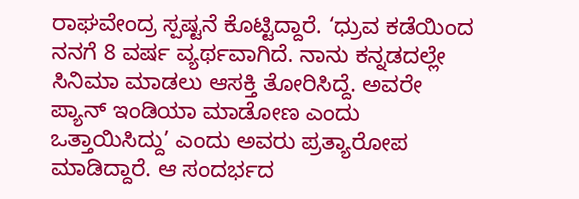ರಾಘವೇಂದ್ರ ಸ್ಪಷ್ಟನೆ ಕೊಟ್ಟಿದ್ದಾರೆ. ‘ಧ್ರುವ ಕಡೆಯಿಂದ ನನಗೆ 8 ವರ್ಷ ವ್ಯರ್ಥವಾಗಿದೆ. ನಾನು ಕನ್ನಡದಲ್ಲೇ ಸಿನಿಮಾ ಮಾಡಲು ಆಸಕ್ತಿ ತೋರಿಸಿದ್ದೆ. ಅವರೇ ಪ್ಯಾನ್ ಇಂಡಿಯಾ ಮಾಡೋಣ ಎಂದು ಒತ್ತಾಯಿಸಿದ್ದು’ ಎಂದು ಅವರು ಪ್ರತ್ಯಾರೋಪ ಮಾಡಿದ್ದಾರೆ. ಆ ಸಂದರ್ಭದ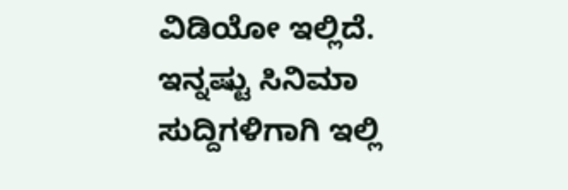ವಿಡಿಯೋ ಇಲ್ಲಿದೆ.
ಇನ್ನಷ್ಟು ಸಿನಿಮಾ ಸುದ್ದಿಗಳಿಗಾಗಿ ಇಲ್ಲಿ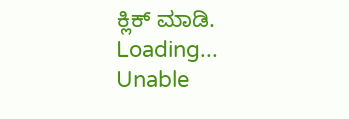ಕ್ಲಿಕ್ ಮಾಡಿ.
Loading...
Unable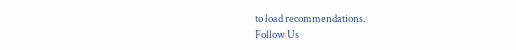to load recommendations.
Follow Us